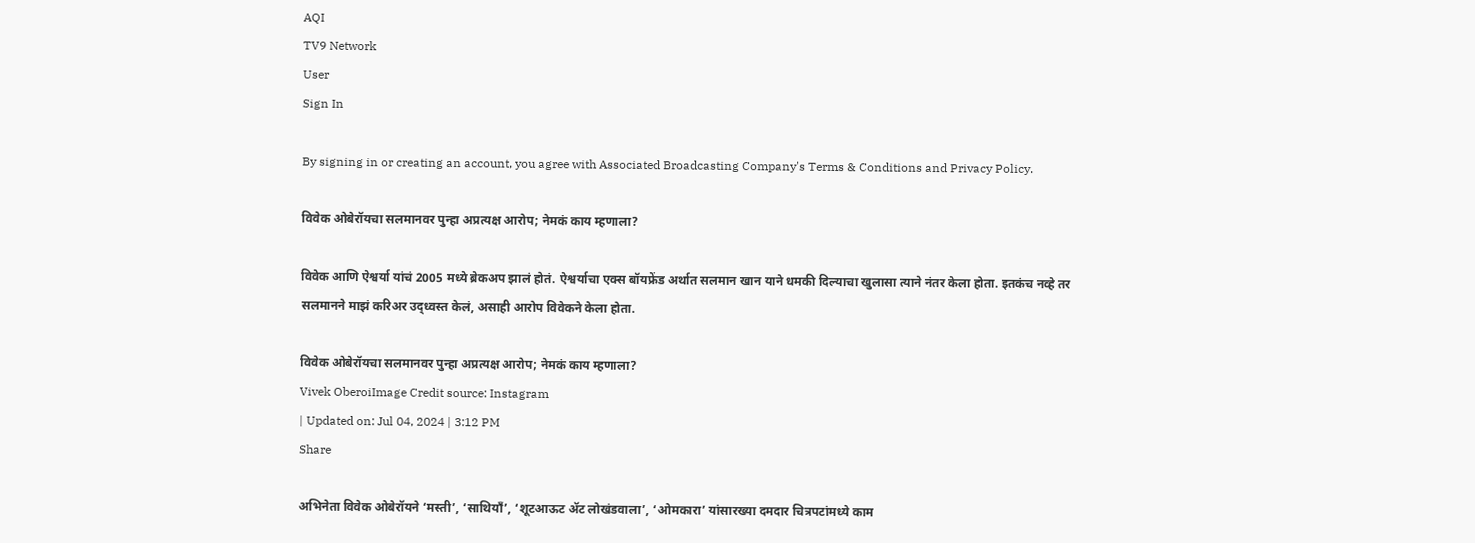AQI
TV9 Network
User
Sign In

By signing in or creating an account, you agree with Associated Broadcasting Company's Terms & Conditions and Privacy Policy.

विवेक ओबेरॉयचा सलमानवर पुन्हा अप्रत्यक्ष आरोप; नेमकं काय म्हणाला?

विवेक आणि ऐश्वर्या यांचं 2005 मध्ये ब्रेकअप झालं होतं. ऐश्वर्याचा एक्स बॉयफ्रेंड अर्थात सलमान खान याने धमकी दिल्याचा खुलासा त्याने नंतर केला होता. इतकंच नव्हे तर सलमानने माझं करिअर उद्ध्वस्त केलं, असाही आरोप विवेकने केला होता.

विवेक ओबेरॉयचा सलमानवर पुन्हा अप्रत्यक्ष आरोप; नेमकं काय म्हणाला?
Vivek OberoiImage Credit source: Instagram
| Updated on: Jul 04, 2024 | 3:12 PM
Share

अभिनेता विवेक ओबेरॉयने ‘मस्ती’, ‘साथियाँ’, ‘शूटआऊट ॲट लोखंडवाला’, ‘ओमकारा’ यांसारख्या दमदार चित्रपटांमध्ये काम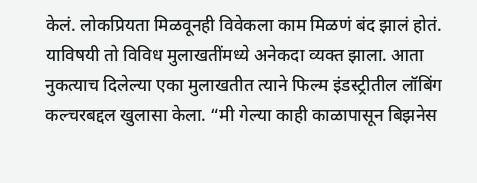केलं. लोकप्रियता मिळवूनही विवेकला काम मिळणं बंद झालं होतं. याविषयी तो विविध मुलाखतींमध्ये अनेकदा व्यक्त झाला. आता नुकत्याच दिलेल्या एका मुलाखतीत त्याने फिल्म इंडस्ट्रीतील लॉबिंग कल्चरबद्दल खुलासा केला. “मी गेल्या काही काळापासून बिझनेस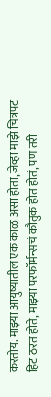करतोय. माझ्या आयुष्यातील एक काळ असा होता, जेव्हा माझे चित्रपट हिट ठरत होते, माझ्या परफॉर्मन्सचं कौतुक होत होतं, पण तरी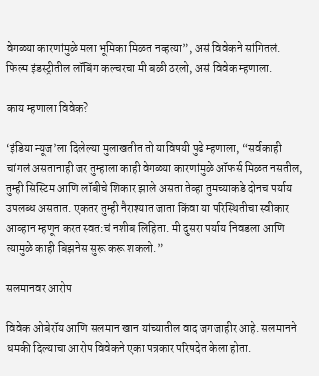वेगळ्या कारणांमुळे मला भूमिका मिळत नव्हत्या”, असं विवेकने सांगितलं. फिल्म इंडस्ट्रीतील लॉबिंग कल्चरचा मी बळी ठरलो, असं विवेक म्हणाला.

काय म्हणाला विवेक?

‘इंडिया न्यूज’ला दिलेल्या मुलाखतीत तो याविषयी पुढे म्हणाला, “सर्वकाही चांगलं असतानाही जर तुम्हाला काही वेगळ्या कारणांमुळे ऑफर्स मिळत नसतील, तुम्ही सिस्टिम आणि लॉबीचे शिकार झाले असता तेव्हा तुमच्याकडे दोनच पर्याय उपलब्ध असतात. एकतर तुम्ही नैराश्यात जाता किंवा या परिस्थितीचा स्वीकार आव्हान म्हणून करत स्वत:चं नशीब लिहिता. मी दुसरा पर्याय निवडला आणि त्यामुळे काही बिझनेस सुरू करू शकलो.”

सलमानवर आरोप

विवेक ओबेरॉय आणि सलमान खान यांच्यातील वाद जगजाहीर आहे. सलमानने धमकी दिल्याचा आरोप विवेकने एका पत्रकार परिषदेत केला होता.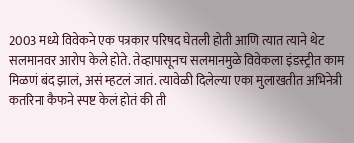2003 मध्ये विवेकने एक पत्रकार परिषद घेतली होती आणि त्यात त्याने थेट सलमानवर आरोप केले होते. तेव्हापासूनच सलमानमुळे विवेकला इंडस्ट्रीत काम मिळणं बंद झालं, असं म्हटलं जातं. त्यावेळी दिलेल्या एका मुलाखतीत अभिनेत्री कतरिना कैफने स्पष्ट केलं होतं की ती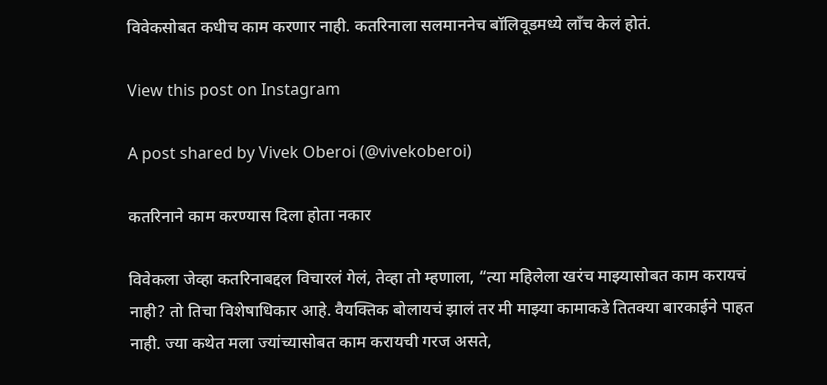विवेकसोबत कधीच काम करणार नाही. कतरिनाला सलमाननेच बॉलिवूडमध्ये लाँच केलं होतं.

View this post on Instagram

A post shared by Vivek Oberoi (@vivekoberoi)

कतरिनाने काम करण्यास दिला होता नकार

विवेकला जेव्हा कतरिनाबद्दल विचारलं गेलं, तेव्हा तो म्हणाला, “त्या महिलेला खरंच माझ्यासोबत काम करायचं नाही? तो तिचा विशेषाधिकार आहे. वैयक्तिक बोलायचं झालं तर मी माझ्या कामाकडे तितक्या बारकाईने पाहत नाही. ज्या कथेत मला ज्यांच्यासोबत काम करायची गरज असते,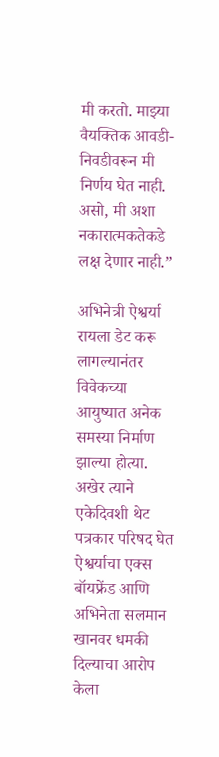मी करतो. माझ्या वैयक्तिक आवडी-निवडीवरून मी निर्णय घेत नाही. असो, मी अशा नकारात्मकतेकडे लक्ष देणार नाही.”

अभिनेत्री ऐश्वर्या रायला डेट करू लागल्यानंतर विवेकच्या आयुष्यात अनेक समस्या निर्माण झाल्या होत्या. अखेर त्याने एकेदिवशी थेट पत्रकार परिषद घेत ऐश्वर्याचा एक्स बॉयफ्रेंड आणि अभिनेता सलमान खानवर धमकी दिल्याचा आरोप केला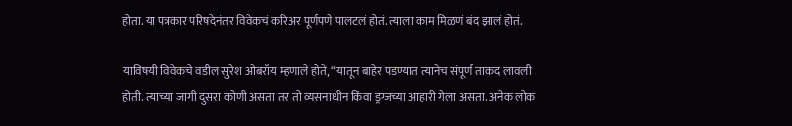होता. या पत्रकार परिषदेनंतर विवेकचं करिअर पूर्णपणे पालटलं होतं. त्याला काम मिळणं बंद झालं होतं.

याविषयी विवेकचे वडील सुरेश ओबरॉय म्हणाले होते, “यातून बाहेर पडण्यात त्यानेच संपूर्ण ताकद लावली होती. त्याच्या जागी दुसरा कोणी असता तर तो व्यसनाधीन किंवा ड्रग्जच्या आहारी गेला असता. अनेक लोक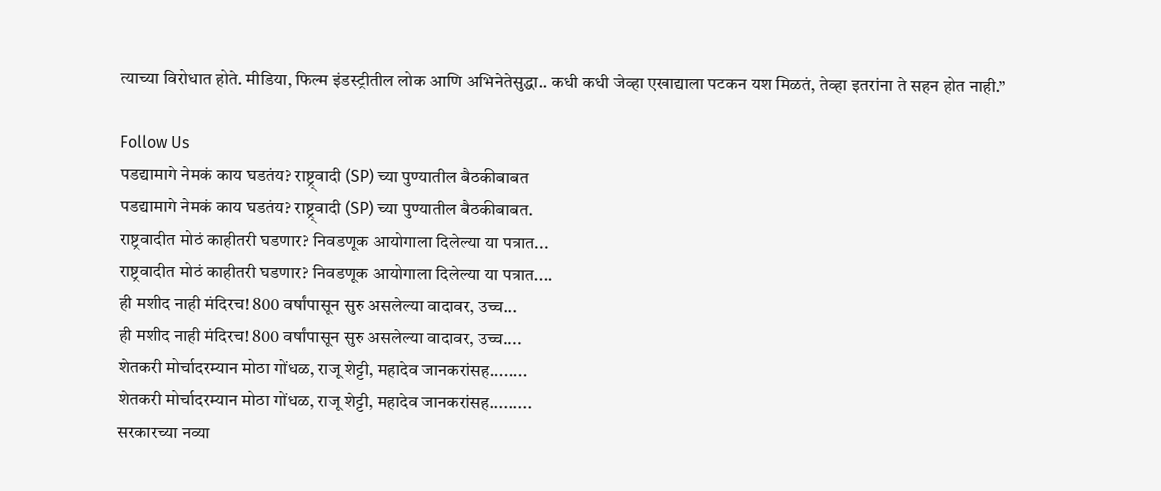त्याच्या विरोधात होते. मीडिया, फिल्म इंडस्ट्रीतील लोक आणि अभिनेतेसुद्धा.. कधी कधी जेव्हा एखाद्याला पटकन यश मिळतं, तेव्हा इतरांना ते सहन होत नाही.”

Follow Us
पडद्यामागे नेमकं काय घडतंय? राष्ट्र्वादी (SP) च्या पुण्यातील बैठकीबाबत
पडद्यामागे नेमकं काय घडतंय? राष्ट्र्वादी (SP) च्या पुण्यातील बैठकीबाबत.
राष्ट्रवादीत मोठं काहीतरी घडणार? निवडणूक आयोगाला दिलेल्या या पत्रात...
राष्ट्रवादीत मोठं काहीतरी घडणार? निवडणूक आयोगाला दिलेल्या या पत्रात....
ही मशीद नाही मंदिरच! 800 वर्षांपासून सुरु असलेल्या वादावर, उच्च...
ही मशीद नाही मंदिरच! 800 वर्षांपासून सुरु असलेल्या वादावर, उच्च....
शेतकरी मोर्चादरम्यान मोठा गोंधळ, राजू शेट्टी, महादेव जानकरांसह........
शेतकरी मोर्चादरम्यान मोठा गोंधळ, राजू शेट्टी, महादेव जानकरांसह.........
सरकारच्या नव्या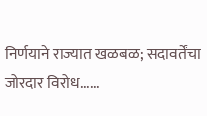निर्णयाने राज्यात खळबळ; सदावर्तेंचा जोरदार विरोध......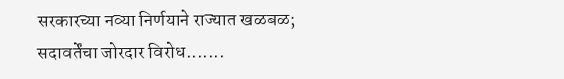सरकारच्या नव्या निर्णयाने राज्यात खळबळ; सदावर्तेंचा जोरदार विरोध.......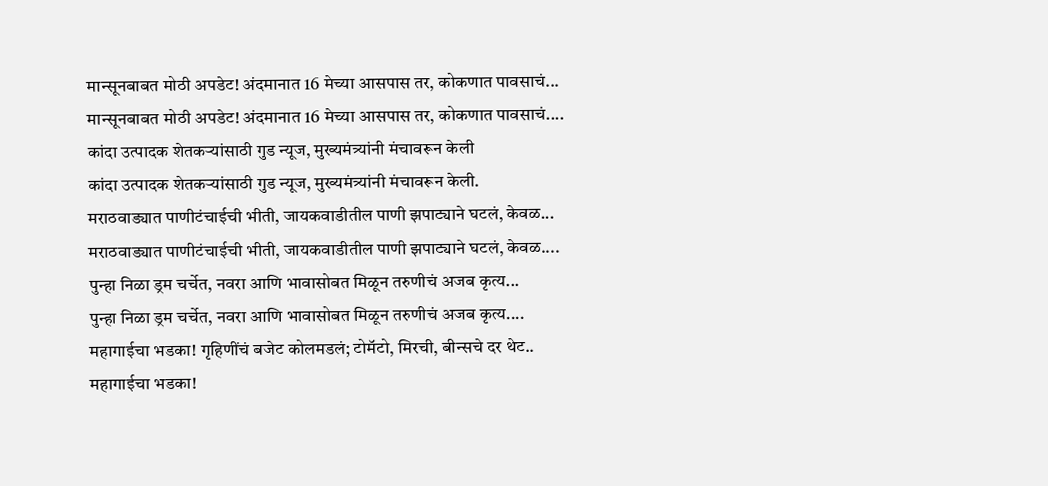मान्सूनबाबत मोठी अपडेट! अंदमानात 16 मेच्या आसपास तर, कोकणात पावसाचं...
मान्सूनबाबत मोठी अपडेट! अंदमानात 16 मेच्या आसपास तर, कोकणात पावसाचं....
कांदा उत्पादक शेतकऱ्यांसाठी गुड न्यूज, मुख्यमंत्र्यांनी मंचावरून केली
कांदा उत्पादक शेतकऱ्यांसाठी गुड न्यूज, मुख्यमंत्र्यांनी मंचावरून केली.
मराठवाड्यात पाणीटंचाईची भीती, जायकवाडीतील पाणी झपाट्याने घटलं, केवळ...
मराठवाड्यात पाणीटंचाईची भीती, जायकवाडीतील पाणी झपाट्याने घटलं, केवळ....
पुन्हा निळा ड्रम चर्चेत, नवरा आणि भावासोबत मिळून तरुणीचं अजब कृत्य...
पुन्हा निळा ड्रम चर्चेत, नवरा आणि भावासोबत मिळून तरुणीचं अजब कृत्य....
महागाईचा भडका! गृहिणींचं बजेट कोलमडलं; टोमॅटो, मिरची, बीन्सचे दर थेट..
महागाईचा भडका!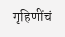गृहिणींचं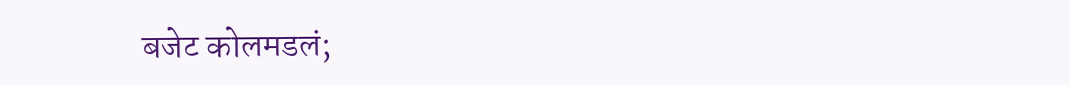बजेट कोलमडलं;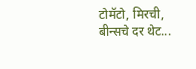टोमॅटो, मिरची, बीन्सचे दर थेट...